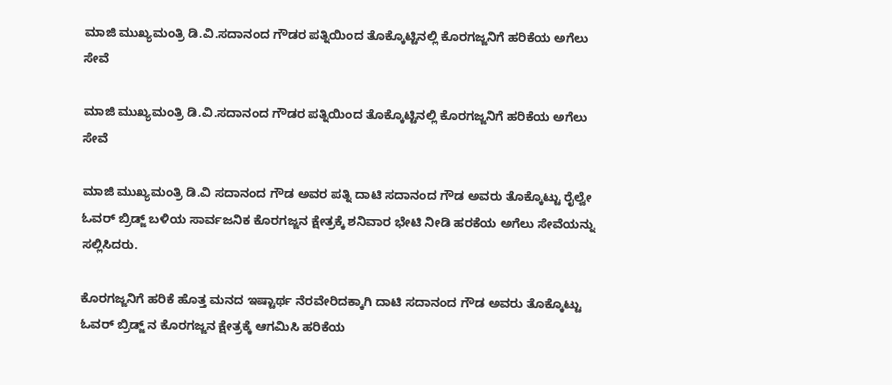ಮಾಜಿ ಮುಖ್ಯಮಂತ್ರಿ ಡಿ.ವಿ.ಸದಾನಂದ ಗೌಡರ ಪತ್ನಿಯಿಂದ ತೊಕ್ಕೊಟ್ಟಿನಲ್ಲಿ ಕೊರಗಜ್ಜನಿಗೆ ಹರಿಕೆಯ ಅಗೆಲು ಸೇವೆ

ಮಾಜಿ ಮುಖ್ಯಮಂತ್ರಿ ಡಿ.ವಿ.ಸದಾನಂದ ಗೌಡರ ಪತ್ನಿಯಿಂದ ತೊಕ್ಕೊಟ್ಟಿನಲ್ಲಿ ಕೊರಗಜ್ಜನಿಗೆ ಹರಿಕೆಯ ಅಗೆಲು ಸೇವೆ

ಮಾಜಿ ಮುಖ್ಯಮಂತ್ರಿ ಡಿ.ವಿ ಸದಾನಂದ ಗೌಡ ಅವರ ಪತ್ನಿ ದಾಟಿ ಸದಾನಂದ ಗೌಡ ಅವರು ತೊಕ್ಕೊಟ್ಟು ರೈಲ್ವೇ ಓವರ್ ಬ್ರಿಡ್ಜ್ ಬಳಿಯ ಸಾರ್ವಜನಿಕ ಕೊರಗಜ್ಜನ ಕ್ಷೇತ್ರಕ್ಕೆ ಶನಿವಾರ ಭೇಟಿ ನೀಡಿ ಹರಕೆಯ ಅಗೆಲು ಸೇವೆಯನ್ನು ಸಲ್ಲಿಸಿದರು.

ಕೊರಗಜ್ಜನಿಗೆ ಹರಿಕೆ ಹೊತ್ತ ಮನದ ಇಷ್ಟಾರ್ಥ ನೆರವೇರಿದಕ್ಕಾಗಿ ದಾಟಿ ಸದಾನಂದ ಗೌಡ ಅವರು ತೊಕ್ಕೊಟ್ಟು ಓವರ್ ಬ್ರಿಡ್ಜ್ ನ ಕೊರಗಜ್ಜನ ಕ್ಷೇತ್ರಕ್ಕೆ ಆಗಮಿಸಿ ಹರಿಕೆಯ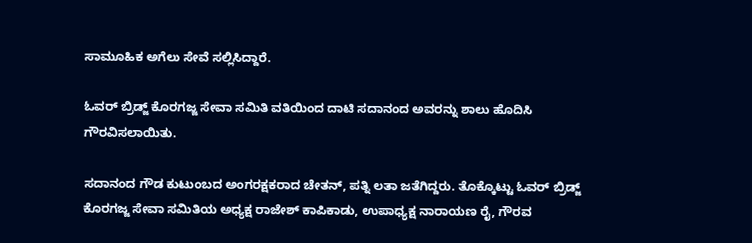ಸಾಮೂಹಿಕ ಅಗೆಲು ಸೇವೆ ಸಲ್ಲಿಸಿದ್ದಾರೆ.

ಓವರ್ ಬ್ರಿಡ್ಜ್ ಕೊರಗಜ್ಜ ಸೇವಾ ಸಮಿತಿ ವತಿಯಿಂದ ದಾಟಿ ಸದಾನಂದ ಅವರನ್ನು ಶಾಲು ಹೊದಿಸಿ ಗೌರವಿಸಲಾಯಿತು.

ಸದಾನಂದ ಗೌಡ ಕುಟುಂಬದ ಅಂಗರಕ್ಷಕರಾದ ಚೇತನ್, ಪತ್ನಿ ಲತಾ ಜತೆಗಿದ್ದರು. ತೊಕ್ಕೊಟ್ಟು ಓವರ್ ಬ್ರಿಡ್ಜ್ ಕೊರಗಜ್ಜ ಸೇವಾ ಸಮಿತಿಯ ಅಧ್ಯಕ್ಷ ರಾಜೇಶ್ ಕಾಪಿಕಾಡು, ಉಪಾಧ್ಯಕ್ಷ ನಾರಾಯಣ ರೈ, ಗೌರವ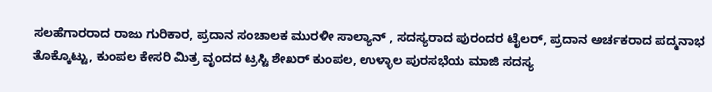ಸಲಹೆಗಾರರಾದ ರಾಜು ಗುರಿಕಾರ, ಪ್ರದಾನ ಸಂಚಾಲಕ ಮುರಳೀ ಸಾಲ್ಯಾನ್ , ಸದಸ್ಯರಾದ ಪುರಂದರ ಟೈಲರ್, ಪ್ರದಾನ ಅರ್ಚಕರಾದ ಪದ್ಮನಾಭ ತೊಕ್ಕೊಟ್ಟು, ಕುಂಪಲ ಕೇಸರಿ ಮಿತ್ರ ವೃಂದದ ಟ್ರಸ್ಟಿ ಶೇಖರ್ ಕುಂಪಲ, ಉಳ್ಳಾಲ ಪುರಸಭೆಯ ಮಾಜಿ ಸದಸ್ಯ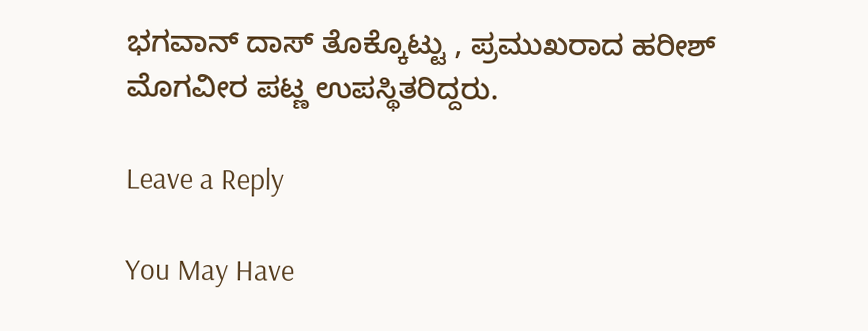ಭಗವಾನ್ ದಾಸ್ ತೊಕ್ಕೊಟ್ಟು , ಪ್ರಮುಖರಾದ ಹರೀಶ್ ಮೊಗವೀರ ಪಟ್ಣ ಉಪಸ್ಥಿತರಿದ್ದರು.

Leave a Reply

You May Have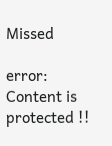Missed

error: Content is protected !!